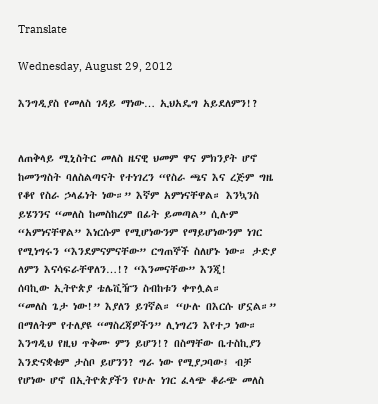Translate

Wednesday, August 29, 2012

እንግዲያስ የመለስ ገዳይ ማነው… ኢህአዴግ አይደለምን!?


ለጠቅላይ ሚኒስትር መለስ ዜናዊ ህመም ዋና ምክንያት ሆኖ ከመንግስት ባለስልጣናት የተነገረን “የስራ ጫና እና ረጅም ግዜ የቆየ የስራ ኃላፊነት ነው።” እኛም አምነናቸዋል። እንኳንስ ይሄንንና “መለስ ከመስከረም በፊት ይመጣል” ሲሉም “አምነናቸዋል” እነርሱም የሚሆነውንም የማይሆነውንም ነገር የሚነግሩን “እንደምናምናቸው” ርግጠኞች ስለሆኑ ነው። ታድያ ለምን እናሳፍራቸዋለን…!? “እንመናቸው” እንጂ!
ሰባኪው ኢትዮጵያ ቴሌቪዥን ስብከቱን ቀጥሏል።
“መለስ ጌታ ነው!” እያለን ይገኛል። “ሁሉ በእርሱ ሆኗል።”  በማለትም የተለያዩ “ማስረጃዎችን” ሊነግረን እየተጋ ነው። እንግዲህ የዚህ ጥቅሙ ምን ይሆን!? በስማቸው ቤተስኪያን እንድናቋቁም ታስቦ ይሆንን? ግራ ነው የሚያጋባው፤ ብቻ የሆነው ሆኖ በኢትዮጵያችን የሁሉ ነገር ፈላጭ ቆራጭ መለስ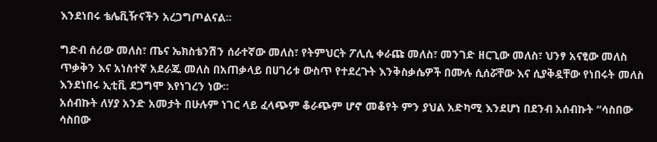እንደነበሩ ቴሌቪዥናችን አረጋግጦልናል።

ግድብ ሰሪው መለስ፣ ጤና ኤክስቴንሽን ሰራተኛው መለስ፣ የትምህርት ፖሊሲ ቀራጩ መለስ፣ መንገድ ዘርጊው መለስ፣ ህንፃ አናፂው መለስ ጥቃቅን እና አነስተኛ አደራጁ መለስ በአጠቃላይ በሀገሪቱ ውስጥ የተደረጉት እንቅስቃሴዎች በሙሉ ሲሰሯቸው እና ሲያቅዷቸው የነበሩት መለስ እንደነበሩ ኢቲቪ ደጋግሞ እየነገረን ነው።
አሰብኩት ለሃያ አንድ አመታት በሁሉም ነገር ላይ ፈላጭም ቆራጭም ሆኖ መቆየት ምን ያህል አድካሚ እንደሆነ በደንብ አሰብኩት “ሳስበው ሳስበው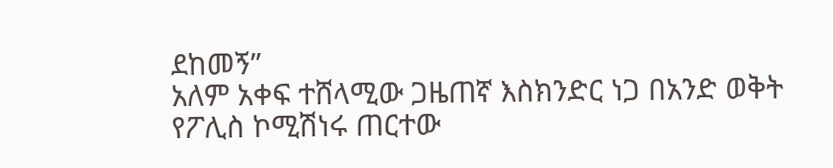ደከመኝ”
አለም አቀፍ ተሸላሚው ጋዜጠኛ እስክንድር ነጋ በአንድ ወቅት የፖሊስ ኮሚሽነሩ ጠርተው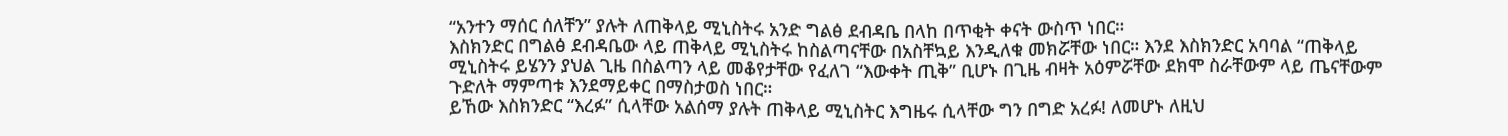“አንተን ማሰር ሰለቸን” ያሉት ለጠቅላይ ሚኒስትሩ አንድ ግልፅ ደብዳቤ በላከ በጥቂት ቀናት ውስጥ ነበር።
እስክንድር በግልፅ ደብዳቤው ላይ ጠቅላይ ሚኒስትሩ ከስልጣናቸው በአስቸኳይ እንዲለቁ መክሯቸው ነበር። እንደ እስክንድር አባባል “ጠቅላይ ሚኒስትሩ ይሄንን ያህል ጊዜ በስልጣን ላይ መቆየታቸው የፈለገ “እውቀት ጢቅ” ቢሆኑ በጊዜ ብዛት አዕምሯቸው ደክሞ ስራቸውም ላይ ጤናቸውም ጉድለት ማምጣቱ እንደማይቀር በማስታወስ ነበር።
ይኸው እስክንድር “እረፉ” ሲላቸው አልሰማ ያሉት ጠቅላይ ሚኒስትር እግዜሩ ሲላቸው ግን በግድ አረፉ! ለመሆኑ ለዚህ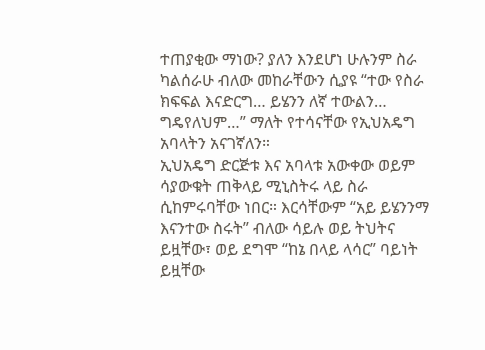ተጠያቂው ማነው? ያለን እንደሆነ ሁሉንም ስራ ካልሰራሁ ብለው መከራቸውን ሲያዩ “ተው የስራ ክፍፍል እናድርግ… ይሄንን ለኛ ተውልን… ግዴየለህም…” ማለት የተሳናቸው የኢህአዴግ አባላትን አናገኛለን።
ኢህአዴግ ድርጅቱ እና አባላቱ አውቀው ወይም ሳያውቁት ጠቅላይ ሚኒስትሩ ላይ ስራ ሲከምሩባቸው ነበር። እርሳቸውም “አይ ይሄንንማ እናንተው ስሩት” ብለው ሳይሉ ወይ ትህትና ይዟቸው፣ ወይ ደግሞ “ከኔ በላይ ላሳር” ባይነት ይዟቸው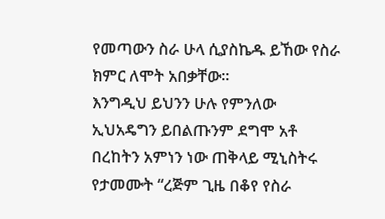የመጣውን ስራ ሁላ ሲያስኬዱ ይኸው የስራ ክምር ለሞት አበቃቸው።
እንግዲህ ይህንን ሁሉ የምንለው ኢህአዴግን ይበልጡንም ደግሞ አቶ በረከትን አምነን ነው ጠቅላይ ሚኒስትሩ የታመሙት “ረጅም ጊዜ በቆየ የስራ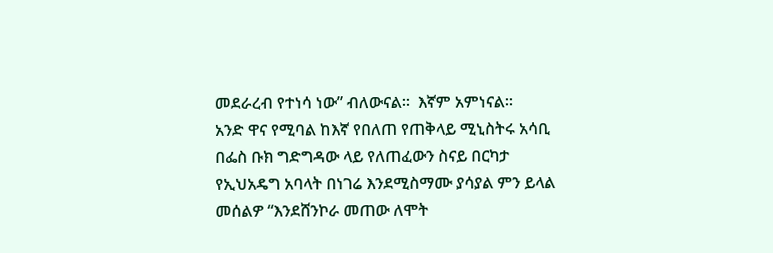መደራረብ የተነሳ ነው” ብለውናል።  እኛም አምነናል።
አንድ ዋና የሚባል ከእኛ የበለጠ የጠቅላይ ሚኒስትሩ አሳቢ በፌስ ቡክ ግድግዳው ላይ የለጠፈውን ስናይ በርካታ የኢህአዴግ አባላት በነገሬ እንደሚስማሙ ያሳያል ምን ይላል መሰልዎ “እንደሸንኮራ መጠው ለሞት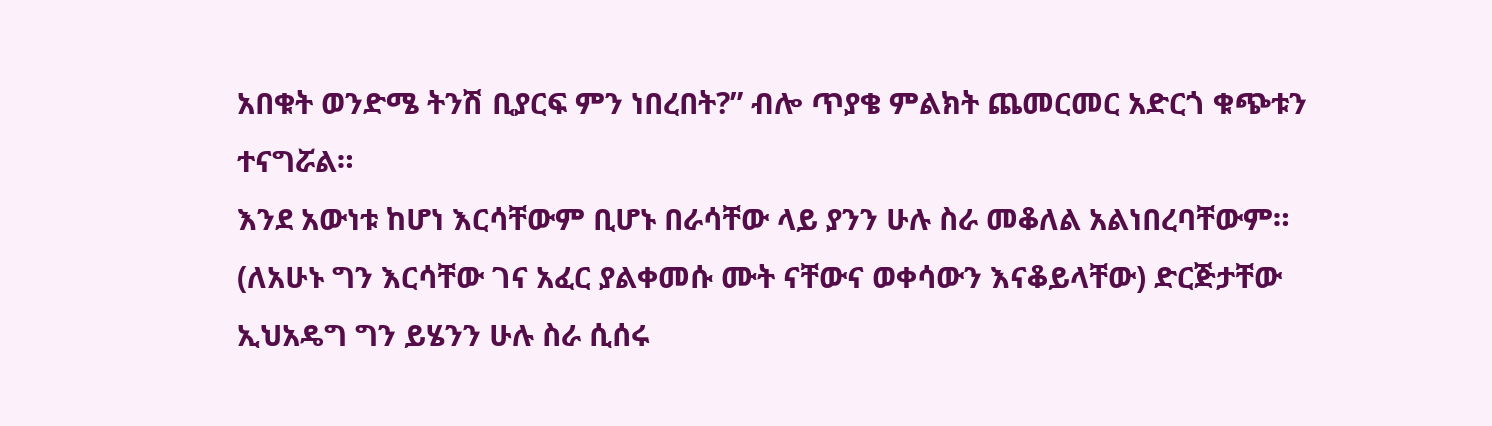አበቁት ወንድሜ ትንሽ ቢያርፍ ምን ነበረበት?” ብሎ ጥያቄ ምልክት ጨመርመር አድርጎ ቁጭቱን ተናግሯል።
እንደ አውነቱ ከሆነ እርሳቸውም ቢሆኑ በራሳቸው ላይ ያንን ሁሉ ስራ መቆለል አልነበረባቸውም። (ለአሁኑ ግን እርሳቸው ገና አፈር ያልቀመሱ ሙት ናቸውና ወቀሳውን እናቆይላቸው) ድርጅታቸው ኢህአዴግ ግን ይሄንን ሁሉ ስራ ሲሰሩ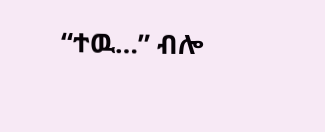“ተዉ…” ብሎ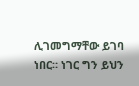ሊገመግማቸው ይገባ ነበር። ነገር ግን ይህን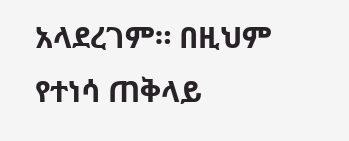አላደረገም። በዚህም የተነሳ ጠቅላይ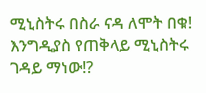ሚኒስትሩ በስራ ናዳ ለሞት በቁ!
እንግዲያስ የጠቅላይ ሚኒስትሩ ገዳይ ማነው!?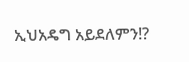ኢህአዴግ አይደለምን!?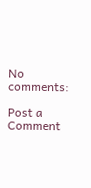No comments:

Post a Comment